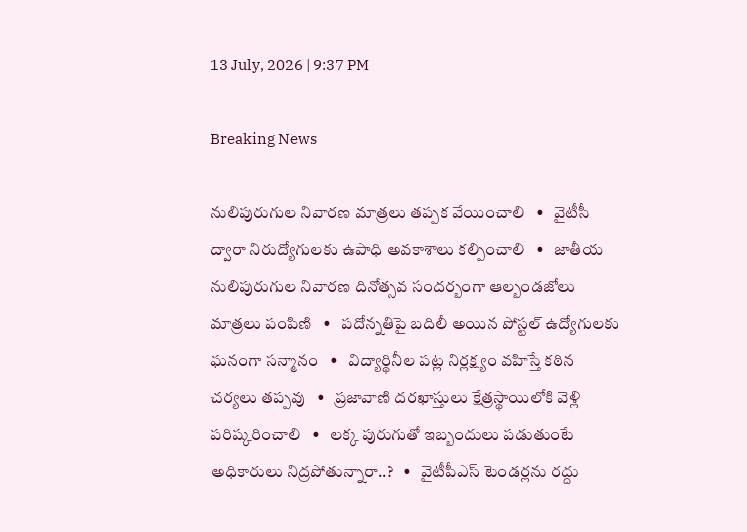13 July, 2026 | 9:37 PM

Breaking News

నులిపురుగుల నివారణ మాత్రలు తప్పక వేయించాలి   •   వైటీసీ ద్వారా నిరుద్యోగులకు ఉపాధి అవకాశాలు కల్పించాలి   •   జాతీయ నులిపురుగుల నివారణ దినోత్సవ సందర్బంగా ఆల్బండజోలు మాత్రలు పంపిణి   •   పదోన్నతిపై బదిలీ అయిన పోస్టల్ ఉద్యోగులకు ఘనంగా సన్మానం   •   విద్యార్థినీల పట్ల నిర్లక్ష్యం వహిస్తే కఠిన చర్యలు తప్పవు   •   ప్రజావాణి దరఖాస్తులు క్షేత్రస్థాయిలోకి వెళ్లి పరిష్కరించాలి   •   లక్క పురుగుతో ఇబ్బందులు పడుతుంటే అధికారులు నిద్రపోతున్నారా..?   •   వైటీపీఎస్ టెండర్లను రద్దు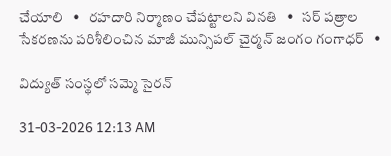చేయాలి   •   రహదారి నిర్మాణం చేప‌ట్టాల‌ని వినతి   •   సర్ పత్రాల సేకరణను పరిశీలించిన మాజీ మున్సిపల్ చైర్మన్ జంగం గంగాధర్   •

విద్యుత్ సంస్థలో సమ్మె సైరన్

31-03-2026 12:13 AM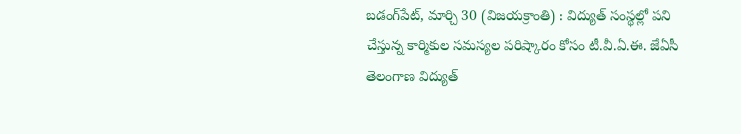బడంగ్‌పేట్, మార్చి 30 (విజయక్రాంతి) : విద్యుత్ సంస్థల్లో పని చేస్తున్న కార్మికుల సమస్యల పరిష్కారం కోసం టీ.వీ.ఏ.ఈ. జేఏసీ తెలంగాణ విద్యుత్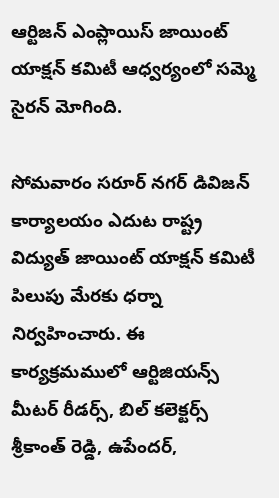ఆర్టిజన్ ఎంప్లాయిస్ జాయింట్ యాక్షన్ కమిటీ ఆధ్వర్యంలో సమ్మె సైరన్ మోగింది.

సోమవారం సరూర్ నగర్ డివిజన్ కార్యాలయం ఎదుట రాష్ట్ర విద్యుత్ జాయింట్ యాక్షన్ కమిటీ పిలుపు మేరకు ధర్నా నిర్వహించారు. ఈ కార్యక్రమములో ఆర్టిజియన్స్ మీటర్ రీడర్స్, బిల్ కలెక్టర్స్ శ్రీకాంత్ రెడ్డి, ఉపేందర్,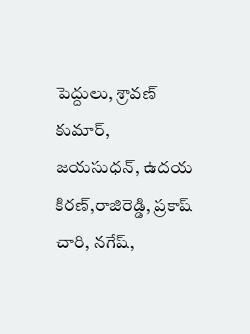పెద్దులు, శ్రావణ్ కుమార్, జయసుధన్, ఉదయ కిరణ్,రాజిరెడ్డి, ప్రకాష్ చారి, నగేష్,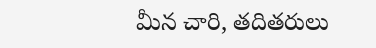మీన చారి, తదితరులు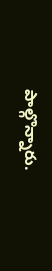పాల్గొన్నారు.